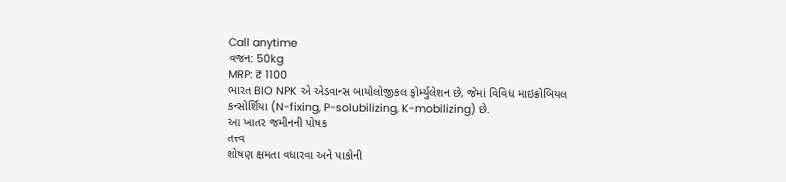Call anytime
વજન: 50kg
MRP: ₹ 1100
ભારત BIO NPK એ એડવાન્સ બાયોલોજીકલ ફોર્મ્યુલેશન છે, જેમાં વિવિધ માઇક્રોબિયલ
કન્સોર્શિયા (N-fixing, P-solubilizing, K-mobilizing) છે.
આ ખાતર જમીનની પોષક
તત્ત્વ
શોષણ ક્ષમતા વધારવા અને પાકોની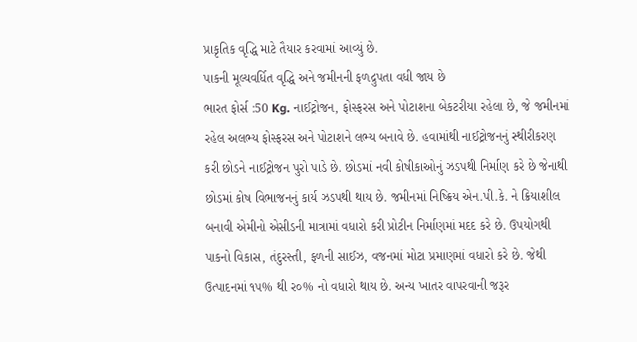પ્રાકૃતિક વૃદ્ધિ માટે તૈયાર કરવામાં આવ્યું છે.
પાકની મૂલ્યવર્ધિત વૃદ્ધિ અને જમીનની ફળદ્રુપતા વધી જાય છે
ભારત ફોર્સ :50 Kg. નાઈટ્રોજન, ફોસ્ફરસ અને પોટાશના બેકટરીયા રહેલા છે, જે જમીનમાં રહેલ અલભ્ય ફોસ્ફરસ અને પોટાશને લભ્ય બનાવે છે. હવામાંથી નાઈટ્રોજનનું સ્થીરીકરણ કરી છોડને નાઈટ્રોજન પુરો પાડે છે. છોડમાં નવી કોષીકાઓનું ઝડપથી નિર્માણ કરે છે જેનાથી છોડમાં કોષ વિભાજનનું કાર્ય ઝડપથી થાય છે. જમીનમાં નિષ્ક્રિય એન.પી.કે. ને ક્રિયાશીલ બનાવી એમીનો એસીડની માત્રામાં વધારો કરી પ્રોટીન નિર્માણમાં મદદ કરે છે. ઉપયોગથી પાકનો વિકાસ, તંદુરસ્તી, ફળની સાઈઝ, વજનમાં મોટા પ્રમાણમાં વધારો કરે છે. જેથી ઉત્પાદનમાં ૧૫% થી ર૦% નો વધારો થાય છે. અન્ય ખાતર વાપરવાની જરૂર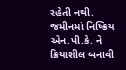રહેતી નથી.
જમીનમાં નિષ્ક્રિય એન.પી.કે. ને ક્રિયાશીલ બનાવી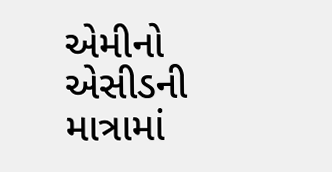એમીનો એસીડની માત્રામાં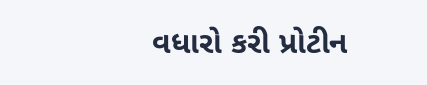વધારો કરી પ્રોટીન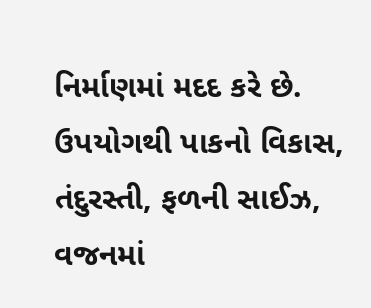નિર્માણમાં મદદ કરે છે. ઉપયોગથી પાકનો વિકાસ, તંદુરસ્તી, ફળની સાઈઝ, વજનમાં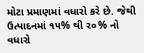મોટા પ્રમાણમાં વધારો કરે છે. જેથી ઉત્પાદનમાં ૧૫% થી ર૦% નો વધારો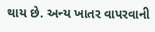થાય છે. અન્ય ખાતર વાપરવાની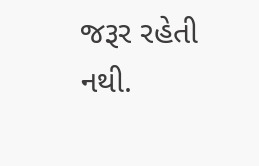જરૂર રહેતી નથી.